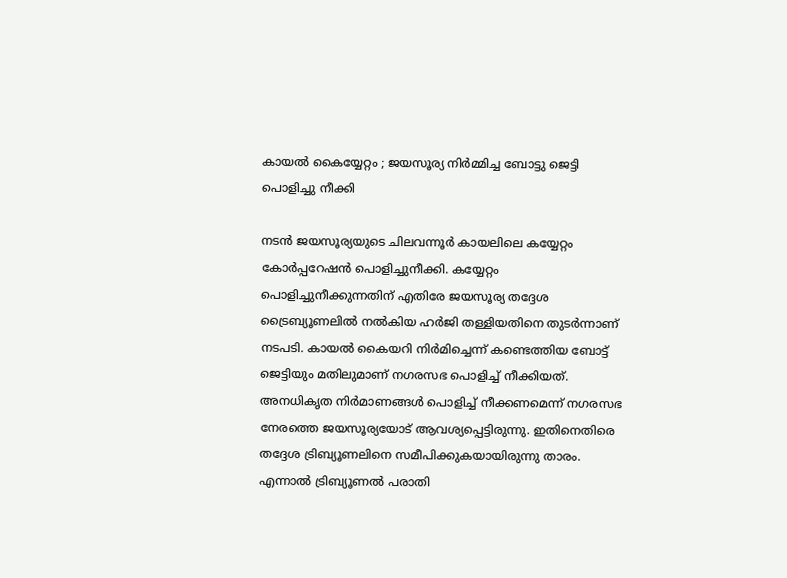കായല്‍ കൈയ്യേറ്റം ; ജയസൂര്യ നിര്‍മ്മിച്ച ബോട്ടു ജെട്ടി പൊളിച്ചു നീക്കി

നടന്‍ ജയസൂര്യയുടെ ചിലവന്നൂര്‍ കായലിലെ കയ്യേറ്റം കോര്‍പ്പറേഷന്‍ പൊളിച്ചുനീക്കി. കയ്യേറ്റം പൊളിച്ചുനീക്കുന്നതിന് എതിരേ ജയസൂര്യ തദ്ദേശ ട്രൈബ്യൂണലില്‍ നല്‍കിയ ഹര്‍ജി തള്ളിയതിനെ തുടര്‍ന്നാണ് നടപടി. കായല്‍ കൈയറി നിര്‍മിച്ചെന്ന് കണ്ടെത്തിയ ബോട്ട് ജെട്ടിയും മതിലുമാണ് നഗരസഭ പൊളിച്ച് നീക്കിയത്. അനധികൃത നിര്‍മാണങ്ങള്‍ പൊളിച്ച് നീക്കണമെന്ന് നഗരസഭ നേരത്തെ ജയസൂര്യയോട് ആവശ്യപ്പെട്ടിരുന്നു. ഇതിനെതിരെ തദ്ദേശ ട്രിബ്യൂണലിനെ സമീപിക്കുകയായിരുന്നു താരം. എന്നാല്‍ ട്രിബ്യൂണല്‍ പരാതി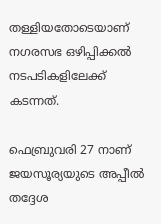തള്ളിയതോടെയാണ് നഗരസഭ ഒഴിപ്പിക്കല്‍ നടപടികളിലേക്ക് കടന്നത്.

ഫെബ്രുവരി 27 നാണ് ജയസൂര്യയുടെ അപ്പീല്‍ തദ്ദേശ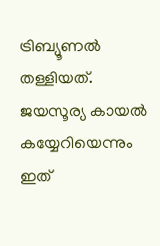ട്രിബ്യൂണല്‍ തള്ളിയത്. ജയസൂര്യ കായല്‍ കയ്യേറിയെന്നും ഇത്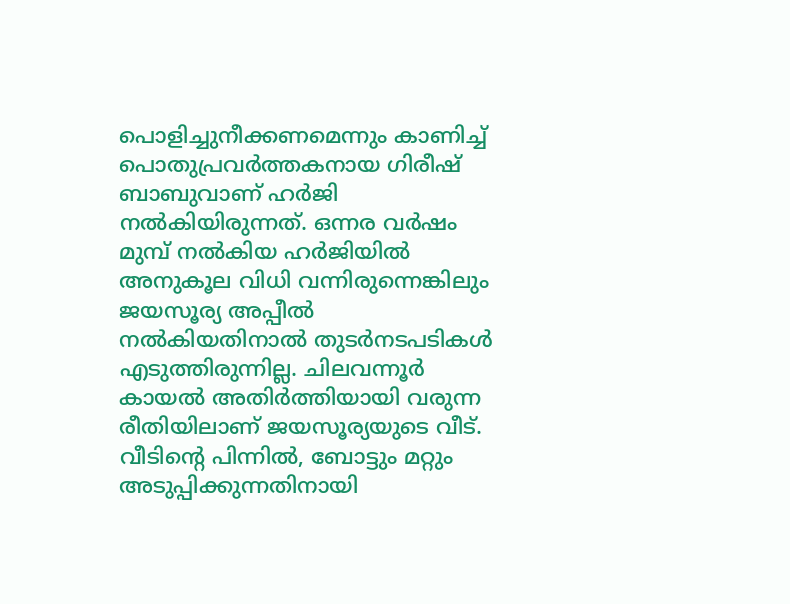പൊളിച്ചുനീക്കണമെന്നും കാണിച്ച് പൊതുപ്രവര്‍ത്തകനായ ഗിരീഷ് ബാബുവാണ് ഹര്‍ജി നല്‍കിയിരുന്നത്. ഒന്നര വര്‍ഷം മുമ്പ് നല്‍കിയ ഹര്‍ജിയില്‍ അനുകൂല വിധി വന്നിരുന്നെങ്കിലും ജയസൂര്യ അപ്പീല്‍ നല്‍കിയതിനാല്‍ തുടര്‍നടപടികള്‍ എടുത്തിരുന്നില്ല. ചിലവന്നൂര്‍ കായല്‍ അതിര്‍ത്തിയായി വരുന്ന രീതിയിലാണ് ജയസൂര്യയുടെ വീട്. വീടിന്റെ പിന്നില്‍, ബോട്ടും മറ്റും അടുപ്പിക്കുന്നതിനായി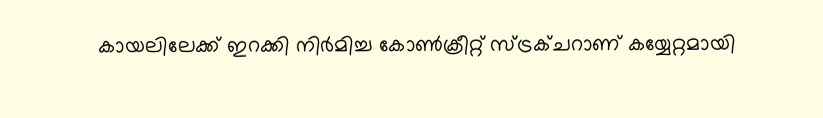കായലിലേക്ക് ഇറക്കി നിര്‍മിച്ച കോണ്‍ക്രീറ്റ് സ്ട്രക്ചറാണ് കയ്യേറ്റമായി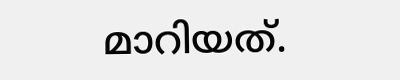മാറിയത്.